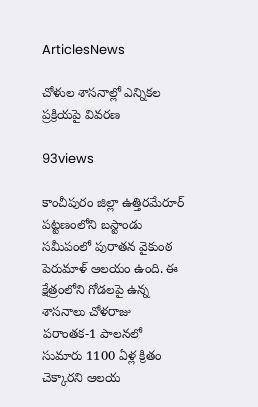ArticlesNews

చోళుల శాసనాల్లో ఎన్నికల ప్రక్రియపై వివరణ

93views

కాంచీపురం జిల్లా ఉత్తిరమేరూర్‌ పట్టణంలోని బస్టాండు సమీపంలో పురాతన వైకుంఠ పెరుమాళ్‌ ఆలయం ఉంది. ఈ క్షేత్రంలోని గోడలపై ఉన్న శాసనాలు చోళరాజు పరాంతక-1 పాలనలో సుమారు 1100 ఏళ్ల క్రితం చెక్కారని ఆలయ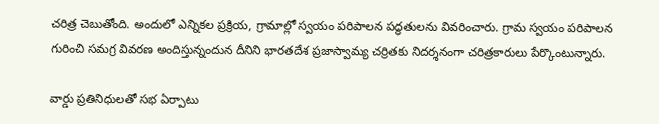చరిత్ర చెబుతోంది. అందులో ఎన్నికల ప్రక్రియ, గ్రామాల్లో స్వయం పరిపాలన పద్ధతులను వివరించారు. గ్రామ స్వయం పరిపాలన గురించి సమగ్ర వివరణ అందిస్తున్నందున దీనిని భారతదేశ ప్రజాస్వామ్య చర్రితకు నిదర్శనంగా చరిత్రకారులు పేర్కొంటున్నారు.

వార్డు ప్రతినిధులతో సభ ఏర్పాటు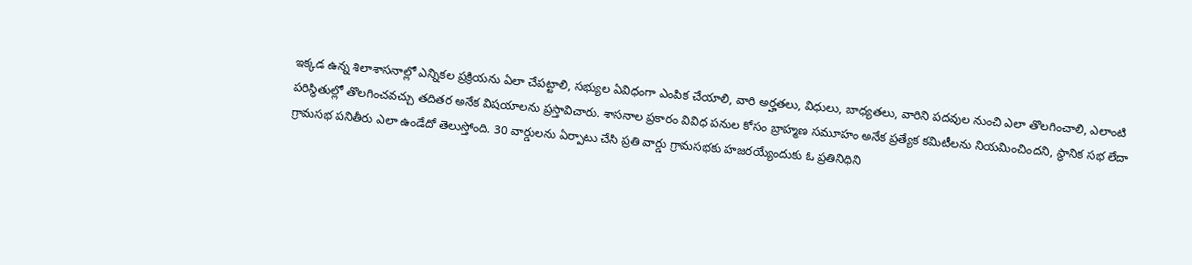ఇక్కడ ఉన్న శిలాశాసనాల్లో ఎన్నికల ప్రక్రియను ఏలా చేపట్టాలి, సభ్యుల ఏవిధంగా ఎంపిక చేయాలి, వారి అర్హతలు, విధులు, బాధ్యతలు, వారిని పదవుల నుంచి ఎలా తొలగించాలి, ఎలాంటి పరిస్థితుల్లో తొలగించవచ్చు తదితర అనేక విషయాలను ప్రస్తావిచారు. శాసనాల ప్రకారం వివిధ పనుల కోసం బ్రాహ్మణ సమూహం అనేక ప్రత్యేక కమిటీలను నియమించిందని, స్థానిక సభ లేదా గ్రామసభ పనితీరు ఎలా ఉండేదో తెలుస్తోంది. 30 వార్డులను ఏర్పాటు చేసి ప్రతి వార్డు గ్రామసభకు హజరయ్యేందుకు ఓ ప్రతినిధిని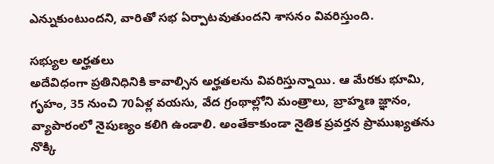ఎన్నుకుంటుందని, వారితో సభ ఏర్పాటవుతుందని శాసనం వివరిస్తుంది.

సభ్యుల అర్హతలు
అదేవిధంగా ప్రతినిధినికి కావాల్సిన అర్హతలను వివరిస్తున్నాయి. ఆ మేరకు భూమి, గృహం, 35 నుంచి 70ఏళ్ల వయసు, వేద గ్రంథాల్లోని మంత్రాలు, బ్రాహ్మణ జ్ఞానం, వ్యాపారంలో నైపుణ్యం కలిగి ఉండాలి. అంతేకాకుండా నైతిక ప్రవర్తన ప్రాముఖ్యతను నొక్కి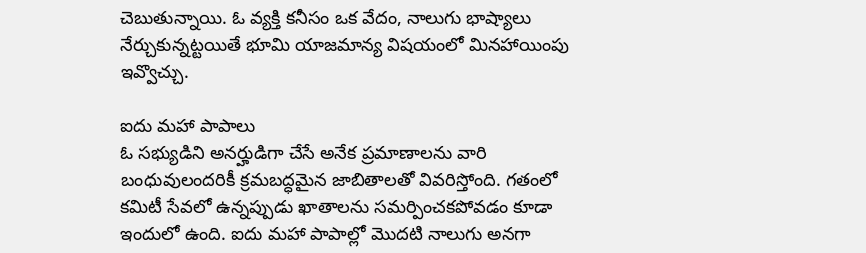చెబుతున్నాయి. ఓ వ్యక్తి కనీసం ఒక వేదం, నాలుగు భాష్యాలు నేర్చుకున్నట్టయితే భూమి యాజమాన్య విషయంలో మినహాయింపు ఇవ్వొచ్చు.

ఐదు మహా పాపాలు
ఓ సభ్యుడిని అనర్హుడిగా చేసే అనేక ప్రమాణాలను వారి బంధువులందరికీ క్రమబద్ధమైన జాబితాలతో వివరిస్తోంది. గతంలో కమిటీ సేవలో ఉన్నప్పుడు ఖాతాలను సమర్పించకపోవడం కూడా ఇందులో ఉంది. ఐదు మహా పాపాల్లో మొదటి నాలుగు అనగా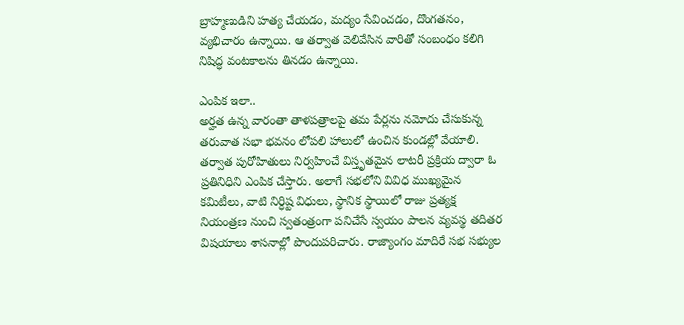బ్రాహ్మణుడిని హత్య చేయడం, మద్యం సేవించడం, దొంగతనం, వ్యభిచారం ఉన్నాయి. ఆ తర్వాత వెలివేసిన వారితో సంబంధం కలిగి నిషిద్ధ వంటకాలను తినడం ఉన్నాయి.

ఎంపిక ఇలా..
అర్హత ఉన్న వారంతా తాళపత్రాలపై తమ పేర్లను నమోదు చేసుకున్న తరువాత సభా భవనం లోపలి హాలులో ఉంచిన కుండల్లో వేయాలి. తర్వాత పురోహితులు నిర్వహించే విస్తృతమైన లాటరీ ప్రక్రియ ద్వారా ఓ ప్రతినిధిని ఎంపిక చేస్తారు. అలాగే సభలోని వివిధ ముఖ్యమైన కమిటీలు, వాటి నిర్ధిష్ట విధులు, స్థానిక స్థాయిలో రాజు ప్రత్యక్ష నియంత్రణ నుంచి స్వతంత్రంగా పనిచేసే స్వయం పాలన వ్యవస్థ తదితర విషయాలు శాసనాల్లో పొందుపరిచారు. రాజ్యాంగం మాదిరే సభ సభ్యుల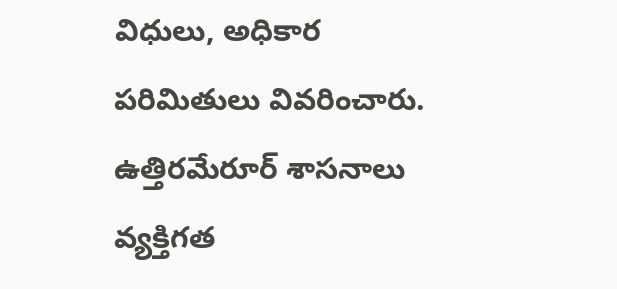విధులు, అధికార పరిమితులు వివరించారు. ఉత్తిరమేరూర్‌ శాసనాలు వ్యక్తిగత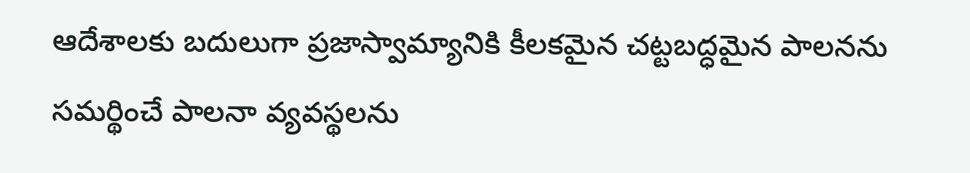ఆదేశాలకు బదులుగా ప్రజాస్వామ్యానికి కీలకమైన చట్టబద్ధమైన పాలనను సమర్థించే పాలనా వ్యవస్థలను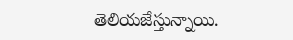తెలియజేస్తున్నాయి.